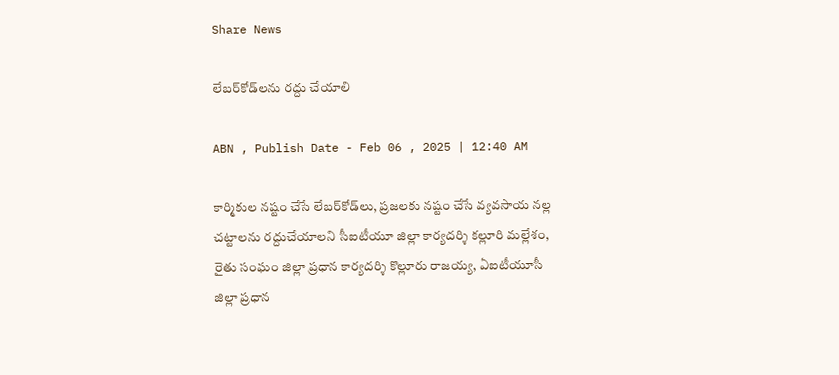Share News

లేబర్‌కోడ్‌లను రద్దు చేయాలి

ABN , Publish Date - Feb 06 , 2025 | 12:40 AM

కార్మికుల నష్టం చేసే లేబర్‌కోడ్‌లు, ప్రజలకు నష్టం చేసే వ్యవసాయ నల్ల చట్టాలను రద్దుచేయాలని సీఐటీయూ జిల్లా కార్యదర్శి కల్లూరి మల్లేశం, రైతు సంఘం జిల్లా ప్రధాన కార్యదర్శి కొల్లూరు రాజయ్య, ఏఐటీయూసీ జిల్లా ప్రధాన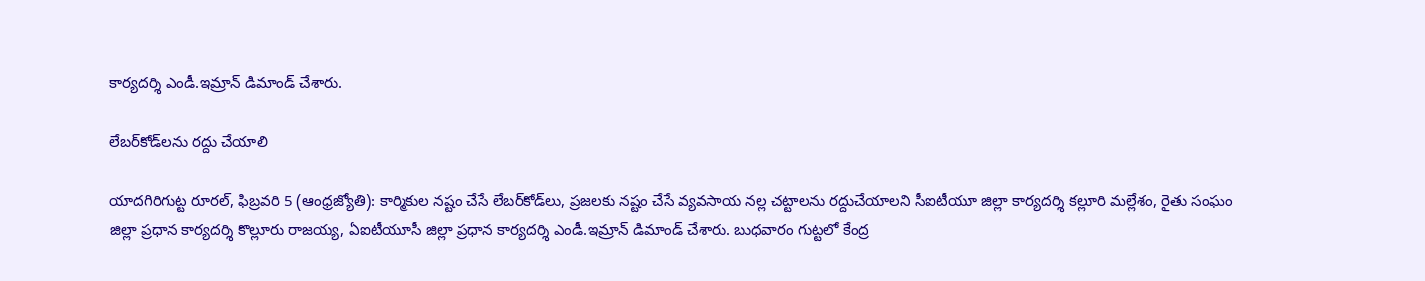కార్యదర్శి ఎండీ.ఇమ్రాన్‌ డిమాండ్‌ చేశారు.

లేబర్‌కోడ్‌లను రద్దు చేయాలి

యాదగిరిగుట్ట రూరల్‌, ఫిబ్రవరి 5 (ఆంధ్రజ్యోతి): కార్మికుల నష్టం చేసే లేబర్‌కోడ్‌లు, ప్రజలకు నష్టం చేసే వ్యవసాయ నల్ల చట్టాలను రద్దుచేయాలని సీఐటీయూ జిల్లా కార్యదర్శి కల్లూరి మల్లేశం, రైతు సంఘం జిల్లా ప్రధాన కార్యదర్శి కొల్లూరు రాజయ్య, ఏఐటీయూసీ జిల్లా ప్రధాన కార్యదర్శి ఎండీ.ఇమ్రాన్‌ డిమాండ్‌ చేశారు. బుధవారం గుట్టలో కేంద్ర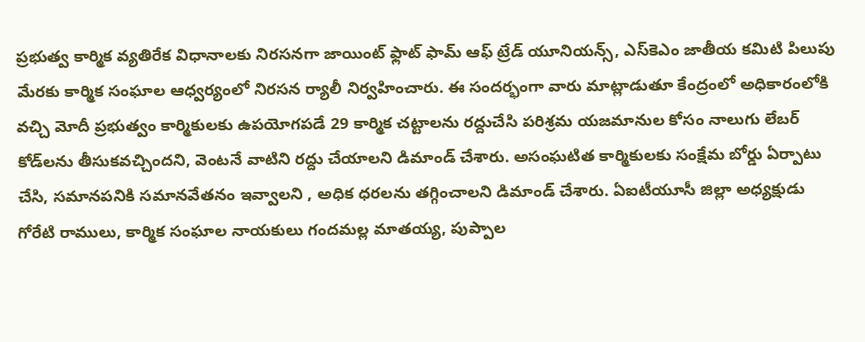ప్రభుత్వ కార్మిక వ్యతిరేక విధానాలకు నిరసనగా జాయింట్‌ ఫ్లాట్‌ ఫామ్‌ ఆఫ్‌ ట్రేడ్‌ యూనియన్స్‌, ఎస్‌కెఎం జాతీయ కమిటి పిలుపు మేరకు కార్మిక సంఘాల ఆధ్వర్యంలో నిరసన ర్యాలీ నిర్వహించారు. ఈ సందర్భంగా వారు మాట్లాడుతూ కేంద్రంలో అధికారంలోకి వచ్చి మోదీ ప్రభుత్వం కార్మికులకు ఉపయోగపడే 29 కార్మిక చట్టాలను రద్దుచేసి పరిశ్రమ యజమానుల కోసం నాలుగు లేబర్‌ కోడ్‌లను తీసుకవచ్చిందని, వెంటనే వాటిని రద్దు చేయాలని డిమాండ్‌ చేశారు. అసంఘటిత కార్మికులకు సంక్షేమ బోర్డు ఏర్పాటు చేసి, సమానపనికి సమానవేతనం ఇవ్వాలని , అధిక ధరలను తగ్గించాలని డిమాండ్‌ చేశారు. ఏఐటీయూసీ జిల్లా అధ్యక్షుడు గోరేటి రాములు, కార్మిక సంఘాల నాయకులు గందమల్ల మాతయ్య, పుప్పాల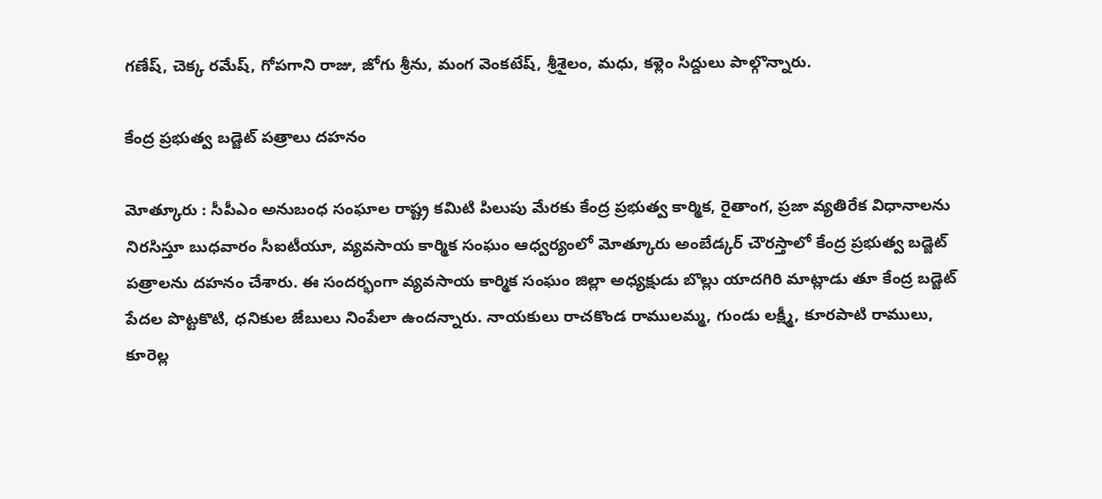గణేష్‌, చెక్క రమేష్‌, గోపగాని రాజు, జోగు శ్రీను, మంగ వెంకటేష్‌, శ్రీశైలం, మధు, కళ్లెం సిద్దులు పాల్గొన్నారు.

కేంద్ర ప్రభుత్వ బడ్జెట్‌ పత్రాలు దహనం

మోత్కూరు : సీపీఎం అనుబంధ సంఘాల రాష్ట్ర కమిటి పిలుపు మేరకు కేంద్ర ప్రభుత్వ కార్మిక, రైతాంగ, ప్రజా వ్యతిరేక విధానాలను నిరసిస్తూ బుధవారం సీఐటీయూ, వ్యవసాయ కార్మిక సంఘం ఆధ్వర్యంలో మోత్కూరు అంబేడ్కర్‌ చౌరస్తాలో కేంద్ర ప్రభుత్వ బడ్జెట్‌ పత్రాలను దహనం చేశారు. ఈ సందర్భంగా వ్యవసాయ కార్మిక సంఘం జిల్లా అధ్యక్షుడు బొల్లు యాదగిరి మాట్లాడు తూ కేంద్ర బడ్జెట్‌ పేదల పొట్టకొటి, ధనికుల జేబులు నింపేలా ఉందన్నారు. నాయకులు రాచకొండ రాములమ్మ, గుండు లక్ష్మీ, కూరపాటి రాములు, కూరెల్ల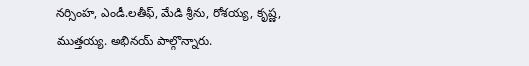నర్సింహ, ఎండీ.లతీఫ్‌, మేడి శ్రీను, రోశయ్య, కృష్ణ, ముత్తయ్య. అభినయ్‌ పాల్గొన్నారు.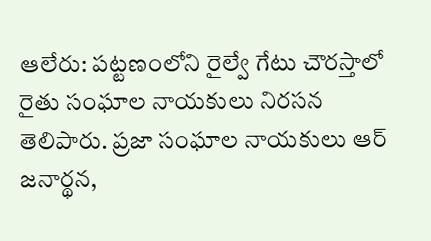ఆలేరు: పట్టణంలోని రైల్వే గేటు చౌరస్తాలో రైతు సంఘాల నాయకులు నిరసన తెలిపారు. ప్రజా సంఘాల నాయకులు ఆర్‌ జనార్థన,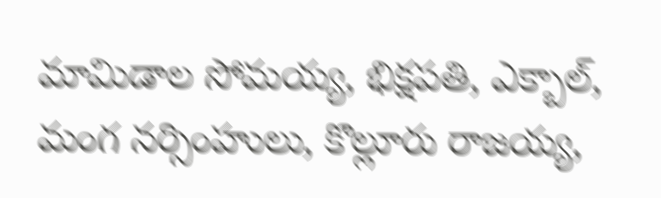మామిడాల సోమయ్య, భిక్షపతి, ఎక్బాల్‌, మంగ నర్సింహులు, కొల్లూరు రాజయ్య,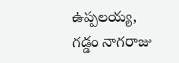ఉప్పలయ్య, గడ్డం నాగరాజు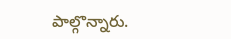పాల్గొన్నారు.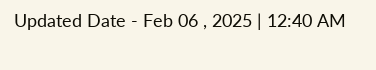Updated Date - Feb 06 , 2025 | 12:40 AM